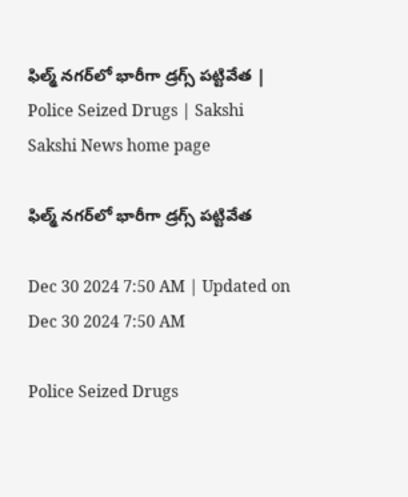ఫిల్మ్ నగర్‌లో భారీగా డ్రగ్స్‌ పట్టివేత | Police Seized Drugs | Sakshi
Sakshi News home page

ఫిల్మ్ నగర్‌లో భారీగా డ్రగ్స్‌ పట్టివేత

Dec 30 2024 7:50 AM | Updated on Dec 30 2024 7:50 AM

Police Seized Drugs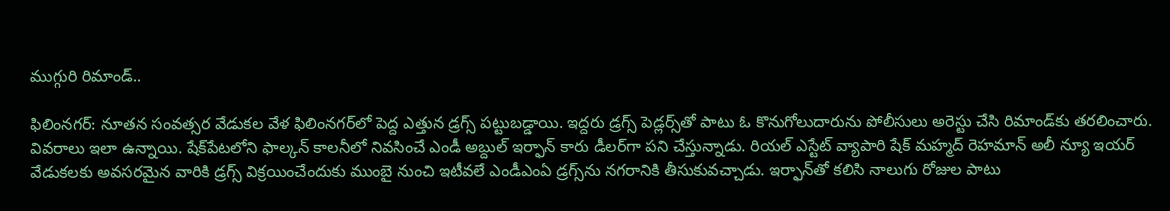ముగ్గురి రిమాండ్‌..

ఫిలింనగర్‌: నూతన సంవత్సర వేడుకల వేళ ఫిలింనగర్‌లో పెద్ద ఎత్తున డ్రగ్స్‌ పట్టుబడ్డాయి. ఇద్దరు డ్రగ్స్‌ పెడ్లర్స్‌తో పాటు ఓ కొనుగోలుదారును పోలీసులు అరెస్టు చేసి రిమాండ్‌కు తరలించారు. వివరాలు ఇలా ఉన్నాయి. షేక్‌పేటలోని ఫాల్కన్‌ కాలనీలో నివసించే ఎండీ అబ్దుల్‌ ఇర్ఫాన్‌ కారు డీలర్‌గా పని చేస్తున్నాడు. రియల్‌ ఎస్టేట్‌ వ్యాపారి షేక్‌ మహ్మద్‌ రెహమాన్‌ అలీ న్యూ ఇయర్‌ వేడుకలకు అవసరమైన వారికి డ్రగ్స్‌ విక్రయించేందుకు ముంబై నుంచి ఇటీవలే ఎండీఎంఏ డ్రగ్స్‌ను నగరానికి తీసుకువచ్చాడు. ఇర్ఫాన్‌తో కలిసి నాలుగు రోజుల పాటు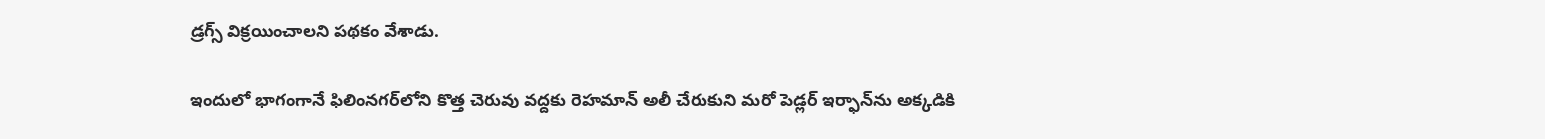డ్రగ్స్‌ విక్రయించాలని పథకం వేశాడు.

ఇందులో భాగంగానే ఫిలింనగర్‌లోని కొత్త చెరువు వద్దకు రెహమాన్‌ అలీ చేరుకుని మరో పెడ్లర్‌ ఇర్ఫాన్‌ను అక్కడికి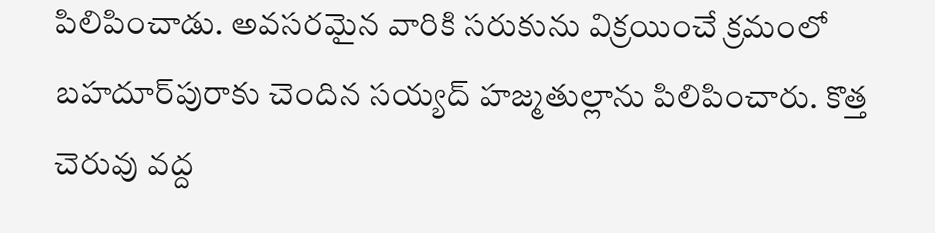పిలిపించాడు. అవసరమైన వారికి సరుకును విక్రయించే క్రమంలో బహదూర్‌పురాకు చెందిన సయ్యద్‌ హజ్మతుల్లాను పిలిపించారు. కొత్త చెరువు వద్ద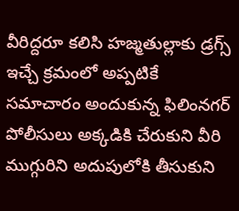వీరిద్దరూ కలిసి హజ్మతుల్లాకు డ్రగ్స్‌ ఇచ్చే క్రమంలో అప్పటికే సమాచారం అందుకున్న ఫిలింనగర్‌ పోలీసులు అక్కడికి చేరుకుని వీరి ముగ్గురిని అదుపులోకి తీసుకుని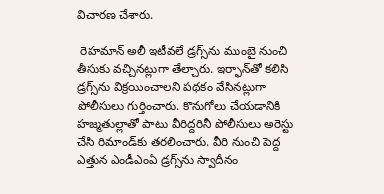విచారణ చేశారు.

 రెహమాన్‌ అలీ ఇటీవలే డ్రగ్స్‌ను ముంబై నుంచి తీసుకు వచ్చినట్లుగా తేల్చారు. ఇర్ఫాన్‌తో కలిసి డ్రగ్స్‌ను విక్రయించాలని పథకం వేసినట్లుగా పోలీసులు గుర్తించారు. కొనుగోలు చేయడానికి హజ్మతుల్లాతో పాటు వీరిద్దరినీ పోలీసులు అరెస్టు చేసి రిమాండ్‌కు తరలించారు. వీరి నుంచి పెద్ద ఎత్తున ఎండీఎంఏ డ్రగ్స్‌ను స్వాదీనం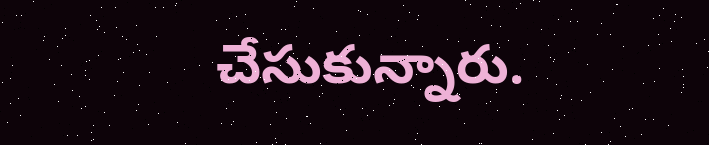చేసుకున్నారు.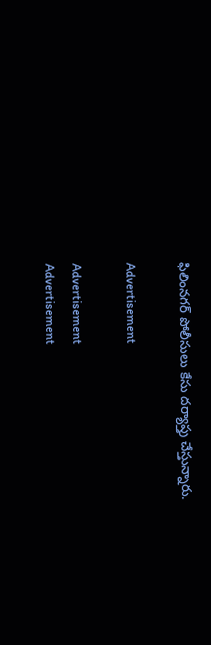ఫిలింనగర్‌ పోలీసులు కేసు దర్యాప్తు చేస్తున్నారు.

Advertisement

Advertisement
Advertisement